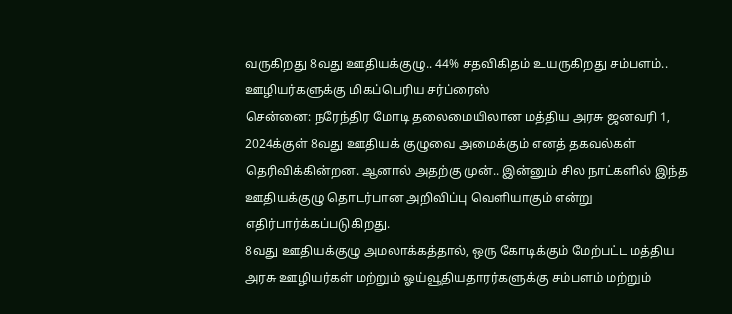வருகிறது 8வது ஊதியக்குழு.. 44% சதவிகிதம் உயருகிறது சம்பளம்.. ஊழியர்களுக்கு மிகப்பெரிய சர்ப்ரைஸ்
சென்னை: நரேந்திர மோடி தலைமையிலான மத்திய அரசு ஜனவரி 1, 2024க்குள் 8வது ஊதியக் குழுவை அமைக்கும் எனத் தகவல்கள் தெரிவிக்கின்றன. ஆனால் அதற்கு முன்.. இன்னும் சில நாட்களில் இந்த ஊதியக்குழு தொடர்பான அறிவிப்பு வெளியாகும் என்று எதிர்பார்க்கப்படுகிறது.
8வது ஊதியக்குழு அமலாக்கத்தால், ஒரு கோடிக்கும் மேற்பட்ட மத்திய அரசு ஊழியர்கள் மற்றும் ஓய்வூதியதாரர்களுக்கு சம்பளம் மற்றும்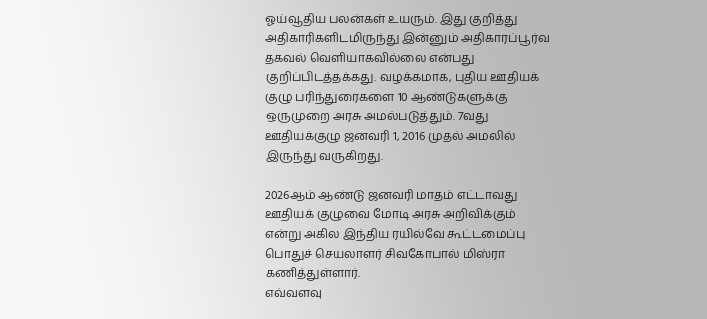ஓய்வூதிய பலன்கள் உயரும். இது குறித்து அதிகாரிகளிடமிருந்து இன்னும் அதிகாரப்பூர்வ தகவல் வெளியாகவில்லை என்பது குறிப்பிடத்தக்கது. வழக்கமாக, புதிய ஊதியக் குழு பரிந்துரைகளை 10 ஆண்டுகளுக்கு ஒருமுறை அரசு அமல்படுத்தும். 7வது ஊதியக்குழு ஜனவரி 1, 2016 முதல் அமலில் இருந்து வருகிறது.

2026ஆம் ஆண்டு ஜனவரி மாதம் எட்டாவது ஊதியக் குழுவை மோடி அரசு அறிவிக்கும் என்று அகில இந்திய ரயில்வே கூட்டமைப்பு பொதுச் செயலாளர் சிவகோபால் மிஸ்ரா கணித்துள்ளார்.
எவ்வளவு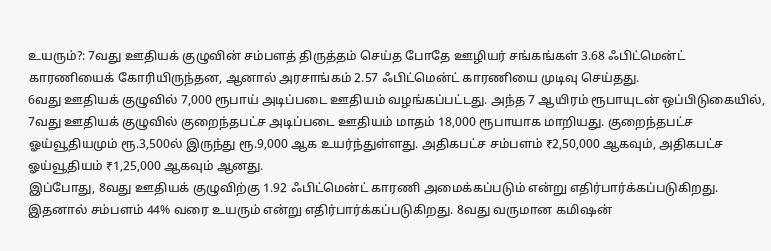உயரும்?: 7வது ஊதியக் குழுவின் சம்பளத் திருத்தம் செய்த போதே ஊழியர் சங்கங்கள் 3.68 ஃபிட்மென்ட் காரணியைக் கோரியிருந்தன, ஆனால் அரசாங்கம் 2.57 ஃபிட்மென்ட் காரணியை முடிவு செய்தது.
6வது ஊதியக் குழுவில் 7,000 ரூபாய் அடிப்படை ஊதியம் வழங்கப்பட்டது. அந்த 7 ஆயிரம் ரூபாயுடன் ஒப்பிடுகையில், 7வது ஊதியக் குழுவில் குறைந்தபட்ச அடிப்படை ஊதியம் மாதம் 18,000 ரூபாயாக மாறியது. குறைந்தபட்ச ஓய்வூதியமும் ரூ.3,500ல் இருந்து ரூ.9,000 ஆக உயர்ந்துள்ளது. அதிகபட்ச சம்பளம் ₹2,50,000 ஆகவும், அதிகபட்ச ஓய்வூதியம் ₹1,25,000 ஆகவும் ஆனது.
இப்போது, 8வது ஊதியக் குழுவிற்கு 1.92 ஃபிட்மென்ட் காரணி அமைக்கப்படும் என்று எதிர்பார்க்கப்படுகிறது. இதனால் சம்பளம் 44% வரை உயரும் என்று எதிர்பார்க்கப்படுகிறது. 8வது வருமான கமிஷன்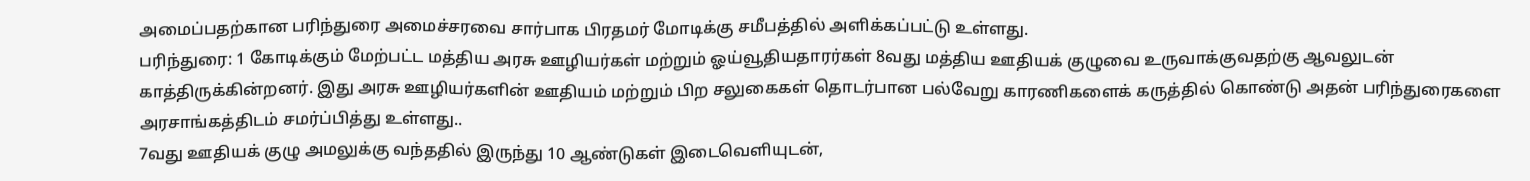அமைப்பதற்கான பரிந்துரை அமைச்சரவை சார்பாக பிரதமர் மோடிக்கு சமீபத்தில் அளிக்கப்பட்டு உள்ளது.
பரிந்துரை: 1 கோடிக்கும் மேற்பட்ட மத்திய அரசு ஊழியர்கள் மற்றும் ஓய்வூதியதாரர்கள் 8வது மத்திய ஊதியக் குழுவை உருவாக்குவதற்கு ஆவலுடன் காத்திருக்கின்றனர். இது அரசு ஊழியர்களின் ஊதியம் மற்றும் பிற சலுகைகள் தொடர்பான பல்வேறு காரணிகளைக் கருத்தில் கொண்டு அதன் பரிந்துரைகளை அரசாங்கத்திடம் சமர்ப்பித்து உள்ளது..
7வது ஊதியக் குழு அமலுக்கு வந்ததில் இருந்து 10 ஆண்டுகள் இடைவெளியுடன்,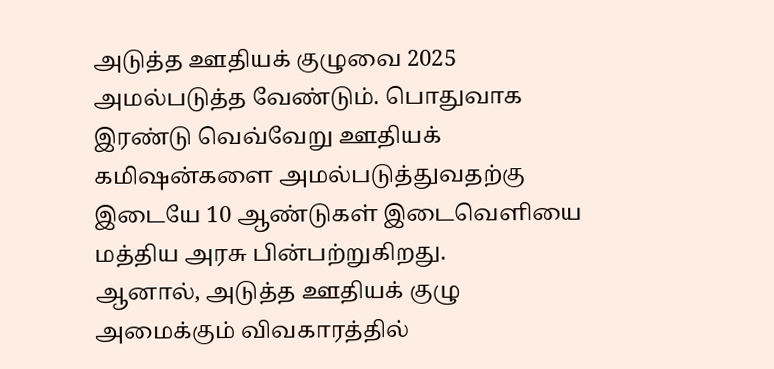அடுத்த ஊதியக் குழுவை 2025 அமல்படுத்த வேண்டும். பொதுவாக இரண்டு வெவ்வேறு ஊதியக் கமிஷன்களை அமல்படுத்துவதற்கு இடையே 10 ஆண்டுகள் இடைவெளியை மத்திய அரசு பின்பற்றுகிறது.
ஆனால், அடுத்த ஊதியக் குழு அமைக்கும் விவகாரத்தில்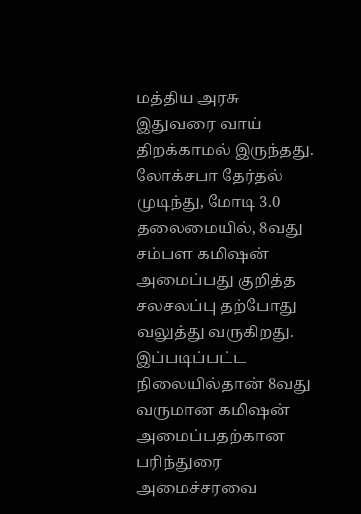மத்திய அரசு இதுவரை வாய் திறக்காமல் இருந்தது. லோக்சபா தேர்தல் முடிந்து, மோடி 3.0 தலைமையில், 8வது சம்பள கமிஷன் அமைப்பது குறித்த சலசலப்பு தற்போது வலுத்து வருகிறது. இப்படிப்பட்ட நிலையில்தான் 8வது வருமான கமிஷன் அமைப்பதற்கான பரிந்துரை அமைச்சரவை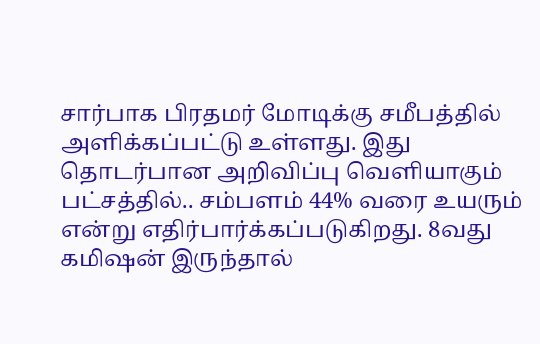சார்பாக பிரதமர் மோடிக்கு சமீபத்தில் அளிக்கப்பட்டு உள்ளது. இது தொடர்பான அறிவிப்பு வெளியாகும் பட்சத்தில்.. சம்பளம் 44% வரை உயரும் என்று எதிர்பார்க்கப்படுகிறது. 8வது கமிஷன் இருந்தால்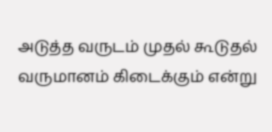அடுத்த வருடம் முதல் கூடுதல் வருமானம் கிடைக்கும் என்று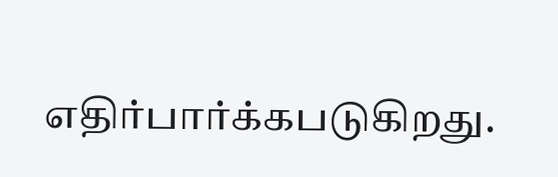எதிர்பார்க்கபடுகிறது.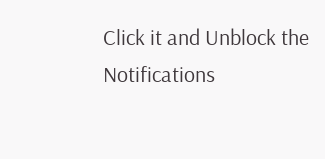Click it and Unblock the Notifications